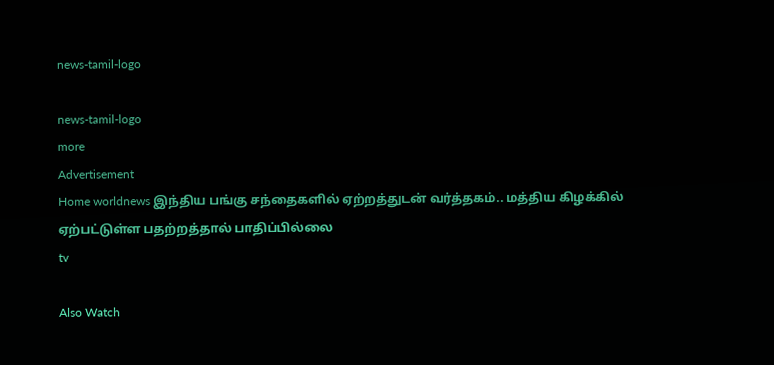news-tamil-logo

news-tamil-logo
more
Advertisement
Home worldnews இந்திய பங்கு சந்தைகளில் ஏற்றத்துடன் வர்த்தகம்.. மத்திய கிழக்கில் ஏற்பட்டுள்ள பதற்றத்தால் பாதிப்பில்லை
tv

Also Watch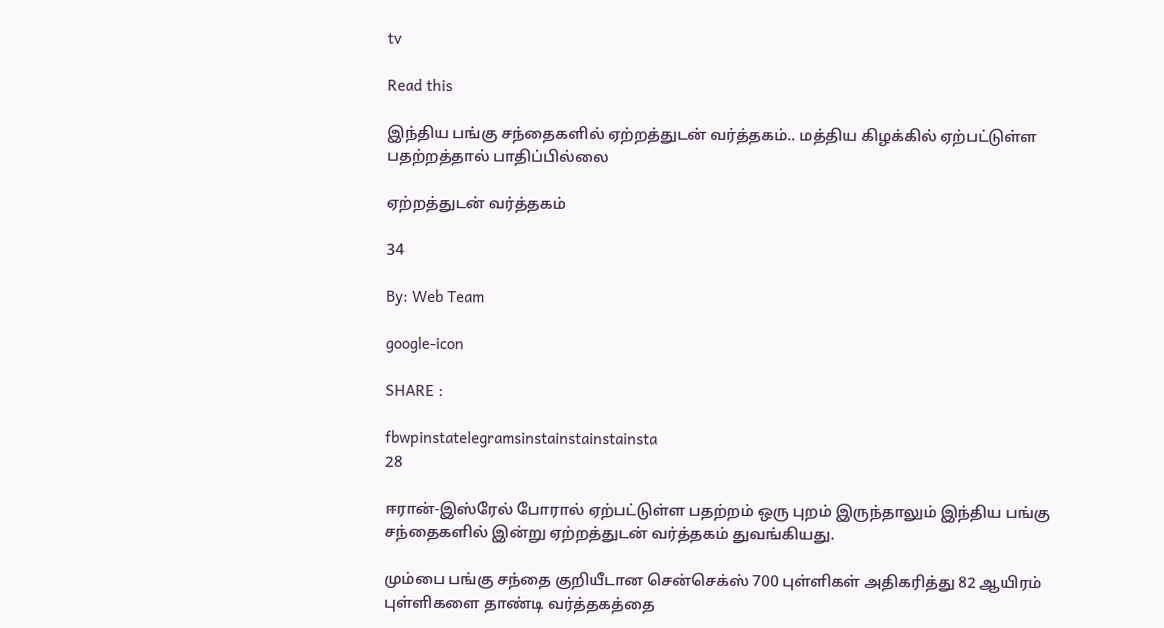tv

Read this

இந்திய பங்கு சந்தைகளில் ஏற்றத்துடன் வர்த்தகம்.. மத்திய கிழக்கில் ஏற்பட்டுள்ள பதற்றத்தால் பாதிப்பில்லை

ஏற்றத்துடன் வர்த்தகம்

34

By: Web Team

google-icon

SHARE :

fbwpinstatelegramsinstainstainstainsta
28

ஈரான்-இஸ்ரேல் போரால் ஏற்பட்டுள்ள பதற்றம் ஒரு புறம் இருந்தாலும் இந்திய பங்கு சந்தைகளில் இன்று ஏற்றத்துடன் வர்த்தகம் துவங்கியது.

மும்பை பங்கு சந்தை குறியீடான சென்செக்ஸ் 700 புள்ளிகள் அதிகரித்து 82 ஆயிரம் புள்ளிகளை தாண்டி வர்த்தகத்தை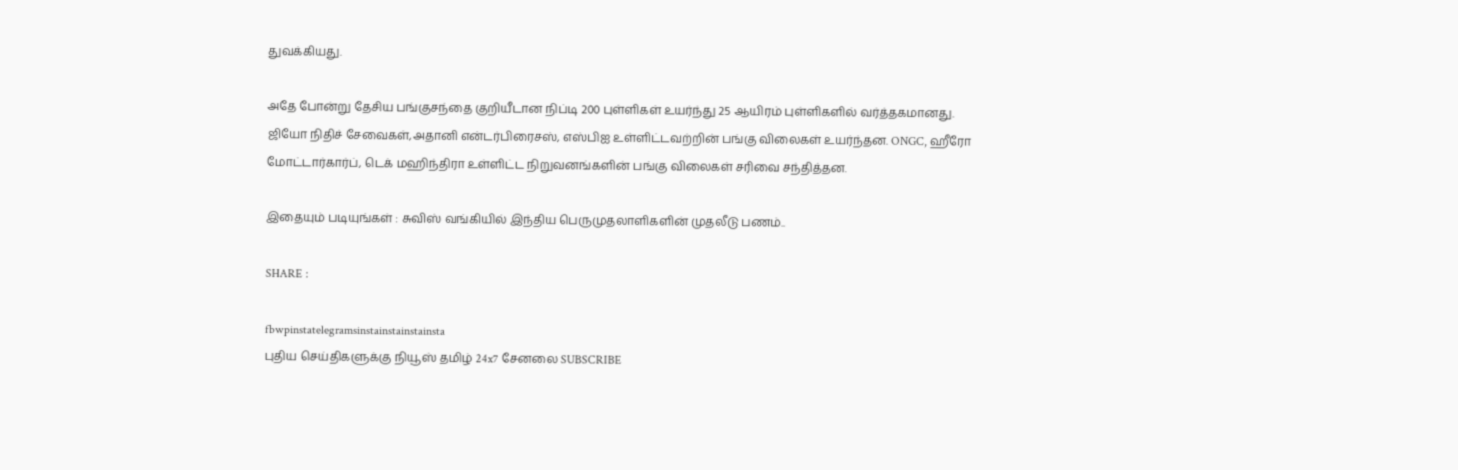துவக்கியது.

அதே போன்று தேசிய பங்குசந்தை குறியீடான நிப்டி 200 புள்ளிகள் உயர்ந்து 25 ஆயிரம் புள்ளிகளில் வர்த்தகமானது. ஜியோ நிதிச் சேவைகள்,அதானி என்டர்பிரைசஸ், எஸ்பிஐ உள்ளிட்டவற்றின் பங்கு விலைகள் உயர்ந்தன. ONGC, ஹீரோ மோட்டார்கார்ப், டெக் மஹிந்திரா உள்ளிட்ட நிறுவனங்களின் பங்கு விலைகள் சரிவை சந்தித்தன.

இதையும் படியுங்கள் : சுவிஸ் வங்கியில் இந்திய பெருமுதலாளிகளின் முதலீடு பணம்..

SHARE :

fbwpinstatelegramsinstainstainstainsta
புதிய செய்திகளுக்கு நியூஸ் தமிழ் 24x7 சேனலை SUBSCRIBE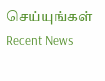செய்யுங்கள்
Recent News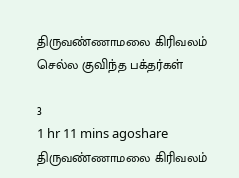திருவண்ணாமலை கிரிவலம் செல்ல குவிந்த பக்தர்கள்

3
1 hr 11 mins agoshare
திருவண்ணாமலை கிரிவலம்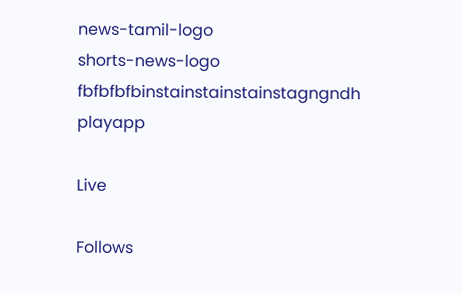news-tamil-logo
shorts-news-logo
fbfbfbfbinstainstainstainstagngndh
playapp

Live

Follows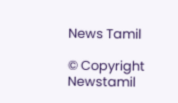News Tamil

© Copyright Newstamil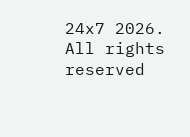24x7 2026. All rights reserved